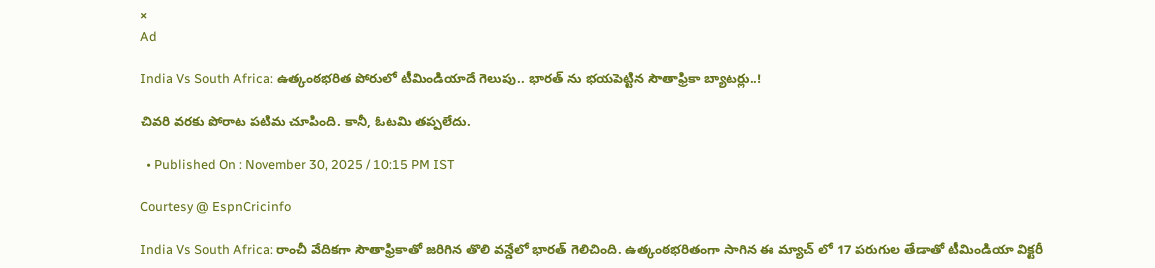×
Ad

India Vs South Africa: ఉత్కంఠభరిత పోరులో టీమిండియాదే గెలుపు.. భారత్ ను భయపెట్టిన సౌతాఫ్రికా బ్యాటర్లు..!

చివరి వరకు పోరాట పటిమ చూపింది. కానీ, ఓటమి తప్పలేదు.

  • Published On : November 30, 2025 / 10:15 PM IST

Courtesy @ EspnCricinfo

India Vs South Africa: రాంచీ వేదికగా సౌతాఫ్రికాతో జరిగిన తొలి వన్డేలో భారత్ గెలిచింది. ఉత్కంఠభరితంగా సాగిన ఈ మ్యాచ్ లో 17 పరుగుల తేడాతో టీమిండియా విక్టరీ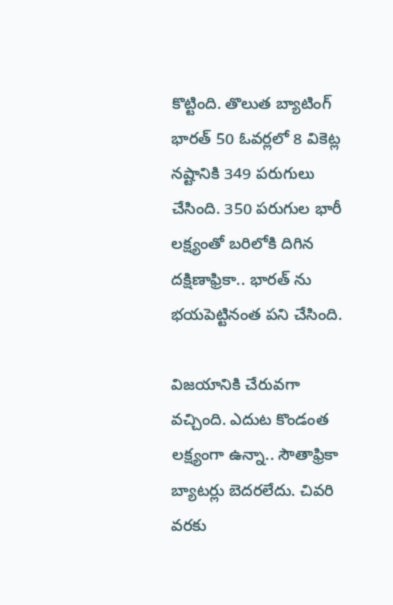కొట్టింది. తొలుత బ్యాటింగ్ భారత్ 50 ఓవర్లలో 8 వికెట్ల నష్టానికి 349 పరుగులు చేసింది. 350 పరుగుల భారీ లక్ష్యంతో బరిలోకి దిగిన దక్షిణాఫ్రికా.. భారత్ ను భయపెట్టినంత పని చేసింది.

విజయానికి చేరువగా వచ్చింది. ఎదుట కొండంత లక్ష్యంగా ఉన్నా.. సౌతాఫ్రికా బ్యాటర్లు బెదరలేదు. చివరి వరకు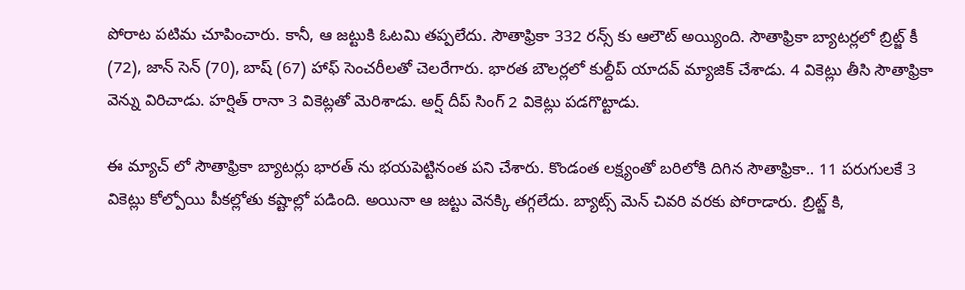పోరాట పటిమ చూపించారు. కానీ, ఆ జట్టుకి ఓటమి తప్పలేదు. సౌతాఫ్రికా 332 రన్స్ కు ఆలౌట్ అయ్యింది. సౌతాఫ్రికా బ్యాటర్లలో బ్రిట్జ్ కీ (72), జాన్ సెన్ (70), బాష్ (67) హాఫ్ సెంచరీలతో చెలరేగారు. భారత బౌలర్లలో కుల్దీప్ యాదవ్ మ్యాజిక్ చేశాడు. 4 వికెట్లు తీసి సౌతాఫ్రికా వెన్ను విరిచాడు. హర్షిత్ రానా 3 వికెట్లతో మెరిశాడు. అర్ష్ దీప్ సింగ్ 2 వికెట్లు పడగొట్టాడు.

ఈ మ్యాచ్ లో సౌతాఫ్రికా బ్యాటర్లు భారత్ ను భయపెట్టినంత పని చేశారు. కొండంత లక్ష్యంతో బరిలోకి దిగిన సౌతాఫ్రికా.. 11 పరుగులకే 3 వికెట్లు కోల్పోయి పీకల్లోతు కష్టాల్లో పడింది. అయినా ఆ జట్టు వెనక్కి తగ్గలేదు. బ్యాట్స్ మెన్ చివరి వరకు పోరాడారు. బ్రిట్జ్ కి,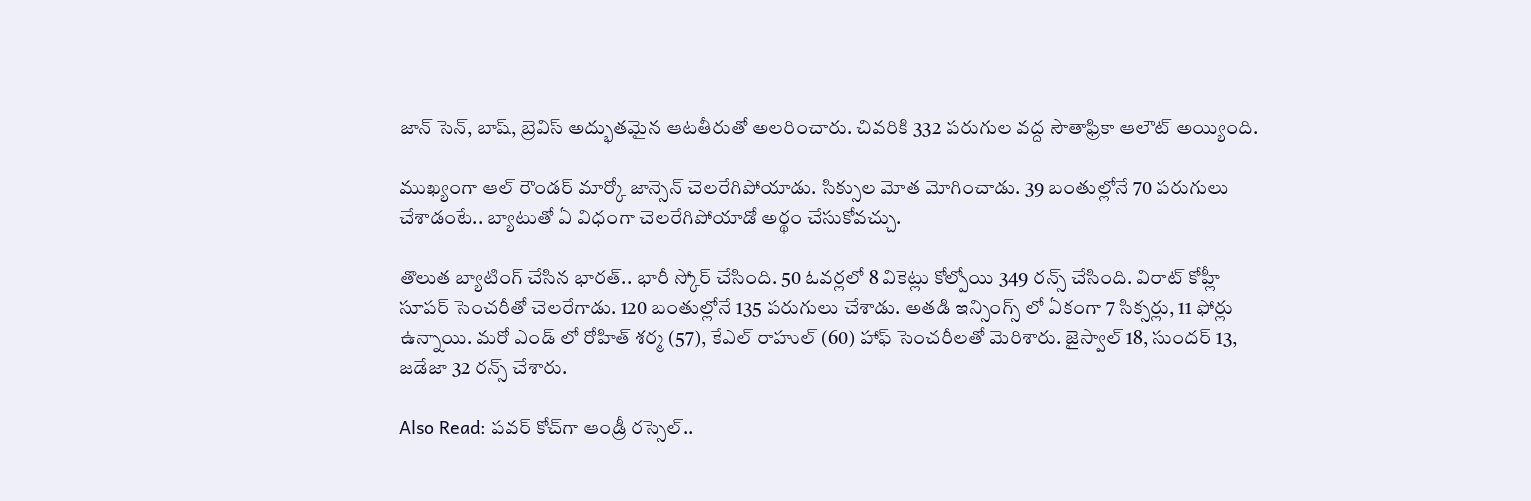జాన్ సెన్, బాష్, బ్రెవిస్ అద్భుతమైన ఆటతీరుతో అలరించారు. చివరికి 332 పరుగుల వద్ద సౌతాఫ్రికా ఆలౌట్ అయ్యింది.

ముఖ్యంగా ఆల్ రౌండర్ మార్కో జాన్సెన్ చెలరేగిపోయాడు. సిక్సుల మోత మోగించాడు. 39 బంతుల్లోనే 70 పరుగులు చేశాడంటే.. బ్యాటుతో ఏ విధంగా చెలరేగిపోయాడో అర్థం చేసుకోవచ్చు.

తొలుత బ్యాటింగ్ చేసిన భారత్.. భారీ స్కోర్ చేసింది. 50 ఓవర్లలో 8 వికెట్లు కోల్పోయి 349 రన్స్ చేసింది. విరాట్ కోహ్లీ సూపర్ సెంచరీతో చెలరేగాడు. 120 బంతుల్లోనే 135 పరుగులు చేశాడు. అతడి ఇన్సింగ్స్ లో ఏకంగా 7 సిక్సర్లు, 11 ఫోర్లు ఉన్నాయి. మరో ఎండ్ లో రోహిత్ శర్మ (57), కేఎల్ రాహుల్ (60) హాఫ్ సెంచరీలతో మెరిశారు. జైస్వాల్ 18, సుందర్ 13, జడేజా 32 రన్స్ చేశారు.

Also Read: పవర్ కోచ్‌గా ఆండ్రీ రస్సెల్‌..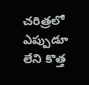చరిత్రలో ఎప్పుడూ లేని కొత్త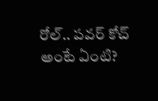రోల్‌.. పవర్ కోచ్ అంటే ఏంటి?